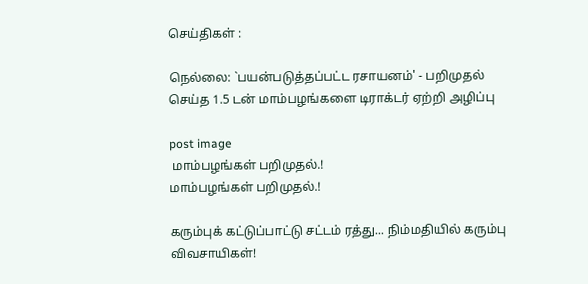செய்திகள் :

நெல்லை: `பயன்படுத்தப்பட்ட ரசாயனம்' - பறிமுதல் செய்த 1.5 டன் மாம்பழங்களை டிராக்டர் ஏற்றி அழிப்பு

post image
 மாம்பழங்கள் பறிமுதல்.!
மாம்பழங்கள் பறிமுதல்.!

கரும்புக் கட்டுப்பாட்டு சட்டம் ரத்து... நிம்மதியில் கரும்பு விவசாயிகள்!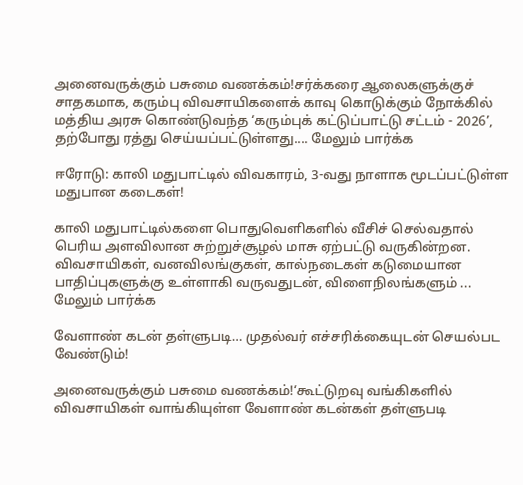அனைவருக்கும் பசுமை வணக்கம்!சர்க்கரை ஆலைகளுக்குச் சாதகமாக, கரும்பு விவசாயிகளைக் காவு கொடுக்கும் நோக்கில் மத்திய அரசு கொண்டுவந்த ‘கரும்புக் கட்டுப்பாட்டு சட்டம் - 2026’, தற்போது ரத்து செய்யப்பட்டுள்ளது.... மேலும் பார்க்க

ஈரோடு: காலி மதுபாட்டில் விவகாரம், 3-வது நாளாக மூடப்பட்டுள்ள மதுபான கடைகள்!

காலி மதுபாட்டில்களை பொதுவெளிகளில் வீசிச் செல்வதால் பெரிய அளவிலான சுற்றுச்சூழல் மாசு ஏற்பட்டு வருகின்றன. விவசாயிகள், வனவிலங்குகள், கால்நடைகள் கடுமையான பாதிப்புகளுக்கு உள்ளாகி வருவதுடன், விளைநிலங்களும் ... மேலும் பார்க்க

வேளாண் கடன் தள்ளுபடி… முதல்வர் எச்சரிக்கையுடன் செயல்பட வேண்டும்!

அனைவருக்கும் பசுமை வணக்கம்!‘கூட்டுறவு வங்கிகளில் விவசாயிகள் வாங்கியுள்ள வேளாண் கடன்கள் தள்ளுபடி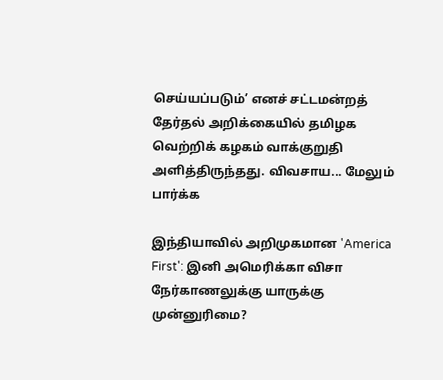செய்யப்படும்’ எனச் சட்டமன்றத் தேர்தல் அறிக்கையில் தமிழக வெற்றிக் கழகம் வாக்குறுதி அளித்திருந்தது. விவசாய... மேலும் பார்க்க

இந்தியாவில் அறிமுகமான 'America First': இனி அமெரிக்கா விசா நேர்காணலுக்கு யாருக்கு முன்னுரிமை?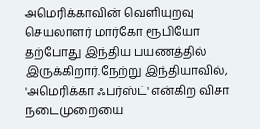அமெரிக்காவின் வெளியுறவு செயலாளர் மார்கோ ரூபியோ தற்போது இந்திய பயணத்தில் இருக்கிறார்.நேற்று இந்தியாவில், 'அமெரிக்கா ஃபர்ஸ்ட்' என்கிற விசா நடைமுறையை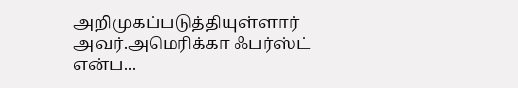அறிமுகப்படுத்தியுள்ளார் அவர்.அமெரிக்கா ஃபர்ஸ்ட்‌ என்ப...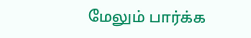மேலும் பார்க்க